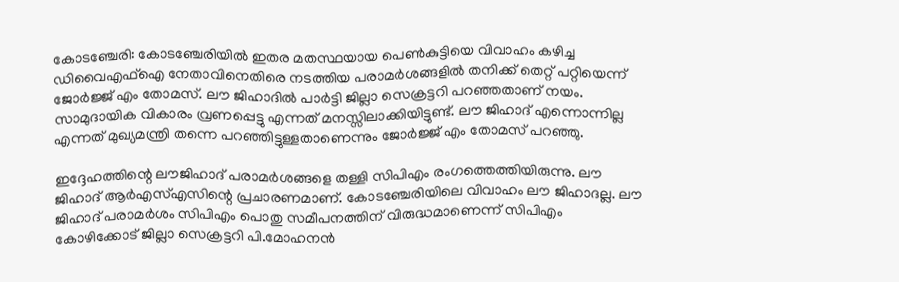കോടഞ്ചേരി: കോടഞ്ചേരിയിൽ ഇതര മതസ്ഥയായ പെൺകുട്ടിയെ വിവാഹം കഴിച്ച ഡിവൈഎഫ്ഐ നേതാവിനെതിരെ നടത്തിയ പരാമർശങ്ങളിൽ തനിക്ക് തെറ്റ് പറ്റിയെന്ന് ജോർജ്ജ് എം തോമസ്. ലൗ ജിഹാദിൽ പാർട്ടി ജില്ലാ സെക്രട്ടറി പറഞ്ഞതാണ് നയം. സാമുദായിക വികാരം വ്രണപ്പെട്ടു എന്നത് മനസ്സിലാക്കിയിട്ടുണ്ട്. ലൗ ജിഹാദ് എന്നൊന്നില്ല എന്നത് മുഖ്യമന്ത്രി തന്നെ പറഞ്ഞിട്ടുള്ളതാണെന്നും ജോര്‍ജ്ജ് എം തോമസ് പറഞ്ഞു.

ഇദ്ദേഹത്തിന്റെ ലൗജിഹാദ് പരാമർശങ്ങളെ തള്ളി സിപിഎം രംഗത്തെത്തിയിരുന്നു. ലൗ ജിഹാദ് ആർഎസ്എസിന്റെ പ്രചാരണമാണ്. കോടഞ്ചേരിയിലെ വിവാഹം ലൗ ജിഹാദല്ല. ലൗ ജിഹാദ് പരാമർശം സിപിഎം പൊതു സമീപനത്തിന് വിരുദ്ധമാണെന്ന് സിപിഎം കോഴിക്കോട് ജില്ലാ സെക്രട്ടറി പി.മോഹനൻ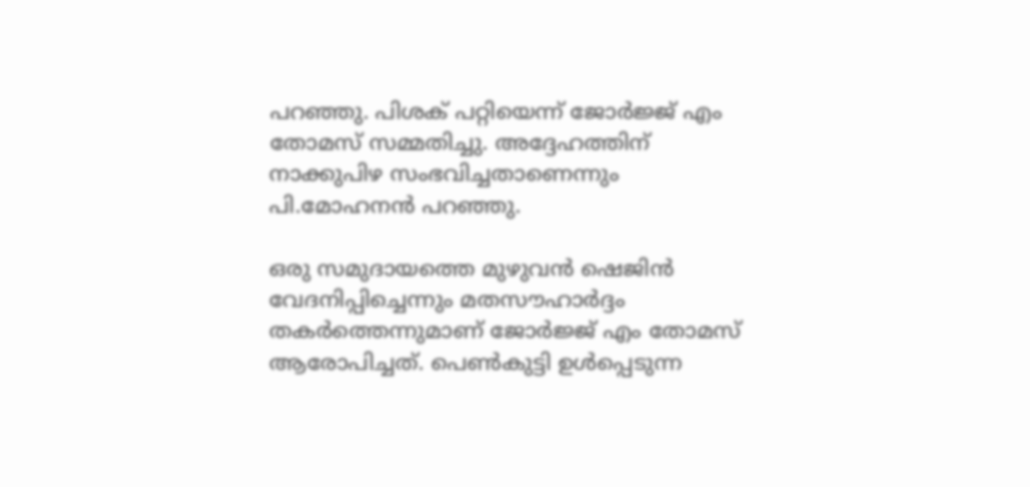പറഞ്ഞു. പിശക് പറ്റിയെന്ന് ജോർജ്ജ് എം തോമസ് സമ്മതിച്ചു. അദ്ദേഹത്തിന് നാക്കുപിഴ സംഭവിച്ചതാണെന്നും പി.മോഹനൻ പറഞ്ഞു.

ഒരു സമുദായത്തെ മുഴുവൻ ഷെജിൻ വേദനിപ്പിച്ചെന്നും മതസൗഹാർദ്ദം തകർത്തെന്നുമാണ് ജോർജ്ജ് എം തോമസ് ആരോപിച്ചത്. പെൺകുട്ടി ഉൾപ്പെടുന്ന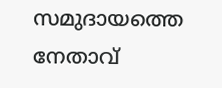സമുദായത്തെ നേതാവ്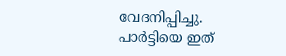വേദനിപ്പിച്ചു. പാർട്ടിയെ ഇത്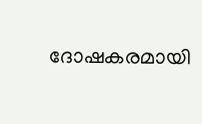ദോഷകരമായി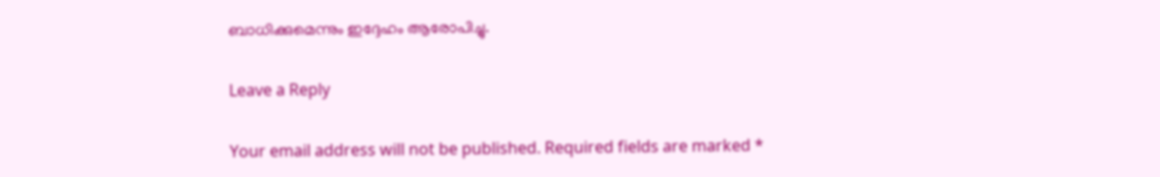ബാധിക്കുമെന്നും ഇദ്ദേഹം ആരോപിച്ചു.

Leave a Reply

Your email address will not be published. Required fields are marked *